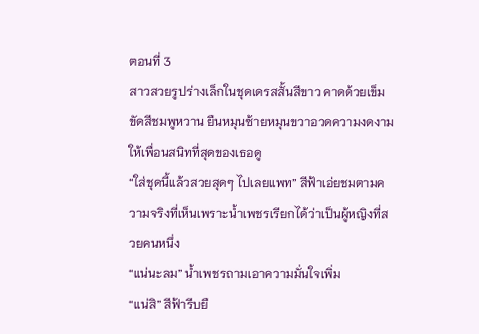ตอนที่ 3
สาวสวยรูปร่างเล็กในชุดเดรสสั้นสีขาว คาดด้วยเข็มขัดสีชมพูหวาน ยืนหมุนซ้ายหมุนขวาอวดความงดงามให้เพื่อนสนิทที่สุดของเธอดู
“ใส่ชุดนี้แล้วสวยสุดๆ ไปเลยแพท” สีฟ้าเอ่ยชมตามความจริงที่เห็นเพราะน้ำเพชรเรียกได้ว่าเป็นผู้หญิงที่สวยคนหนึ่ง
“แน่นะลม” น้ำเพชรถามเอาความมั่นใจเพิ่ม
“แน่สิ” สีฟ้ารีบยื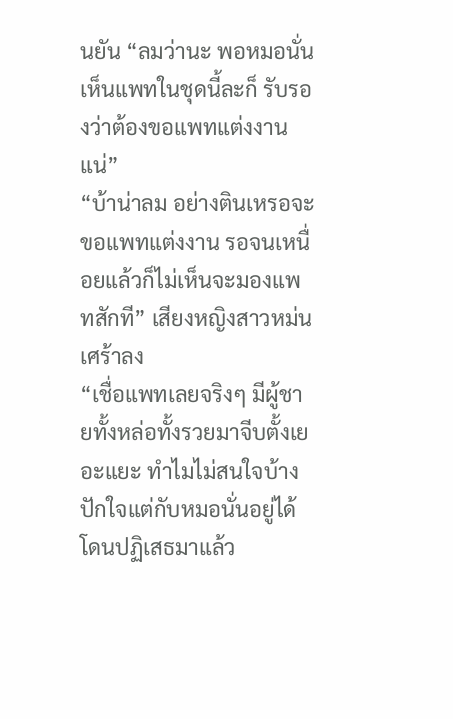นยัน “ลมว่านะ พอหมอนั่นเห็นแพทในชุดนี้ละก็ รับรองว่าต้องขอแพทแต่งงานแน่”
“บ้าน่าลม อย่างตินเหรอจะขอแพทแต่งงาน รอจนเหนื่อยแล้วก็ไม่เห็นจะมองแพทสักที” เสียงหญิงสาวหม่นเศร้าลง
“เชื่อแพทเลยจริงๆ มีผู้ชายทั้งหล่อทั้งรวยมาจีบตั้งเยอะแยะ ทำไมไม่สนใจบ้าง ปักใจแต่กับหมอนั่นอยู่ได้ โดนปฏิเสธมาแล้ว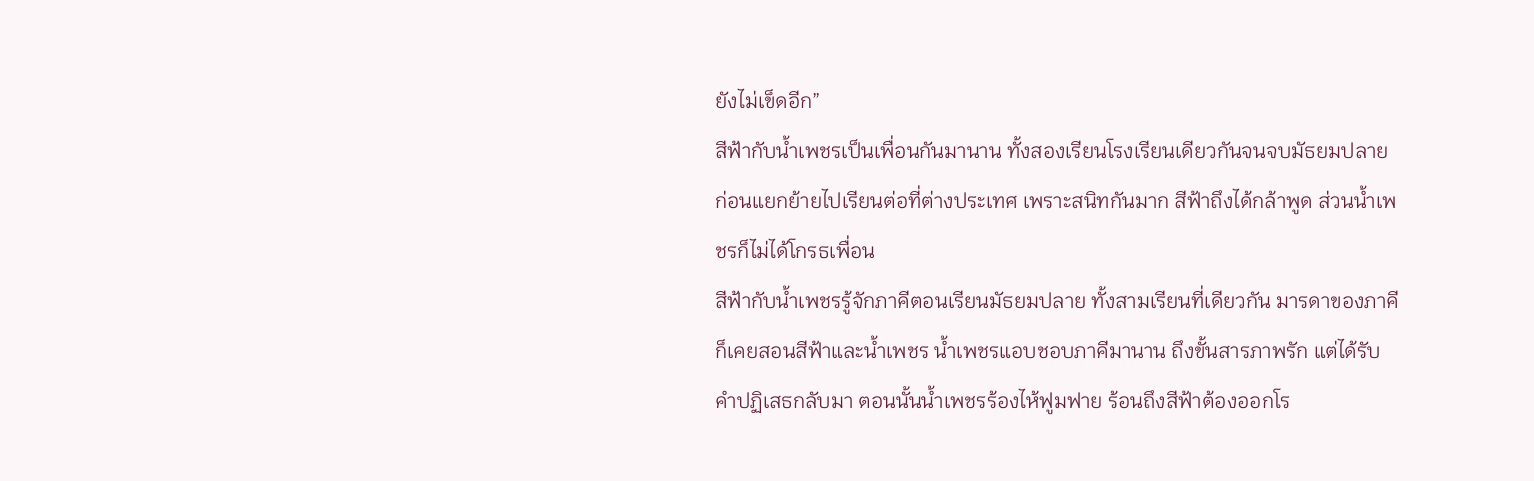ยังไม่เข็ดอีก”
สีฟ้ากับน้ำเพชรเป็นเพื่อนกันมานาน ทั้งสองเรียนโรงเรียนเดียวกันจนจบมัธยมปลาย ก่อนแยกย้ายไปเรียนต่อที่ต่างประเทศ เพราะสนิทกันมาก สีฟ้าถึงได้กล้าพูด ส่วนน้ำเพชรก็ไม่ได้โกรธเพื่อน
สีฟ้ากับน้ำเพชรรู้จักภาคีตอนเรียนมัธยมปลาย ทั้งสามเรียนที่เดียวกัน มารดาของภาคีก็เคยสอนสีฟ้าและน้ำเพชร น้ำเพชรแอบชอบภาคีมานาน ถึงขั้นสารภาพรัก แต่ได้รับคำปฏิเสธกลับมา ตอนนั้นน้ำเพชรร้องไห้ฟูมฟาย ร้อนถึงสีฟ้าต้องออกโร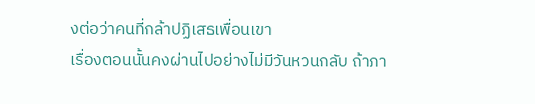งต่อว่าคนที่กล้าปฏิเสธเพื่อนเขา
เรื่องตอนนั้นคงผ่านไปอย่างไม่มีวันหวนกลับ ถ้าภา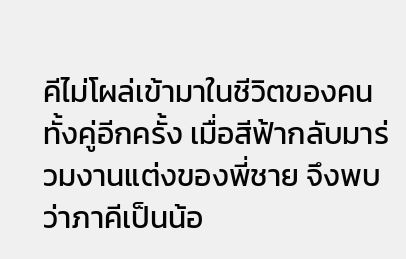คีไม่โผล่เข้ามาในชีวิตของคนทั้งคู่อีกครั้ง เมื่อสีฟ้ากลับมาร่วมงานแต่งของพี่ชาย จึงพบว่าภาคีเป็นน้อ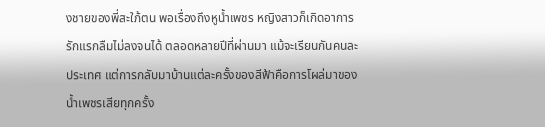งชายของพี่สะใภ้ตน พอเรื่องถึงหูน้ำเพชร หญิงสาวก็เกิดอาการรักแรกลืมไม่ลงจนได้ ตลอดหลายปีที่ผ่านมา แม้จะเรียนกันคนละประเทศ แต่การกลับมาบ้านแต่ละครั้งของสีฟ้าคือการโผล่มาของน้ำเพชรเสียทุกครั้ง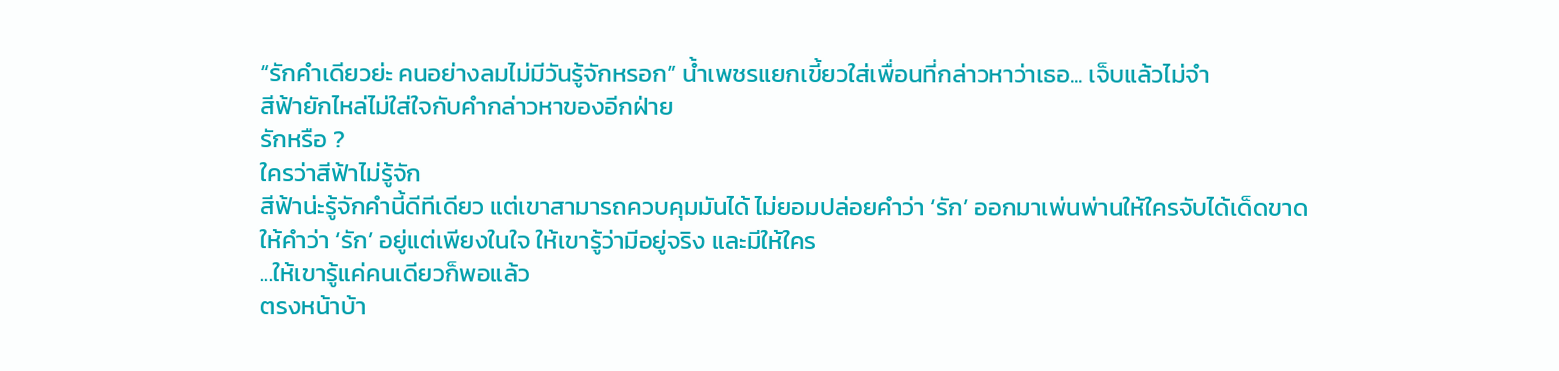“รักคำเดียวย่ะ คนอย่างลมไม่มีวันรู้จักหรอก” น้ำเพชรแยกเขี้ยวใส่เพื่อนที่กล่าวหาว่าเธอ... เจ็บแล้วไม่จำ
สีฟ้ายักไหล่ไม่ใส่ใจกับคำกล่าวหาของอีกฝ่าย
รักหรือ ?
ใครว่าสีฟ้าไม่รู้จัก
สีฟ้าน่ะรู้จักคำนี้ดีทีเดียว แต่เขาสามารถควบคุมมันได้ ไม่ยอมปล่อยคำว่า ‘รัก’ ออกมาเพ่นพ่านให้ใครจับได้เด็ดขาด
ให้คำว่า ‘รัก’ อยู่แต่เพียงในใจ ให้เขารู้ว่ามีอยู่จริง และมีให้ใคร
...ให้เขารู้แค่คนเดียวก็พอแล้ว
ตรงหน้าบ้า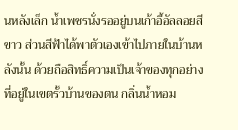นหลังเล็ก น้ำเพชรนั่งรออยู่บนเก้าอี้อัลลอยสีขาว ส่วนสีฟ้าได้พาตัวเองเข้าไปภายในบ้านหลังนั้น ด้วยถือสิทธิ์ความเป็นเจ้าของทุกอย่างที่อยู่ในเขตรั้วบ้านของตน กลิ่นน้ำหอม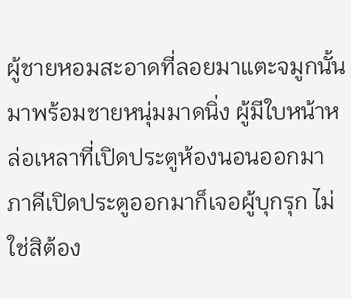ผู้ชายหอมสะอาดที่ลอยมาแตะจมูกนั้น มาพร้อมชายหนุ่มมาดนิ่ง ผู้มีใบหน้าหล่อเหลาที่เปิดประตูห้องนอนออกมา
ภาคีเปิดประตูออกมาก็เจอผู้บุกรุก ไม่ใช่สิต้อง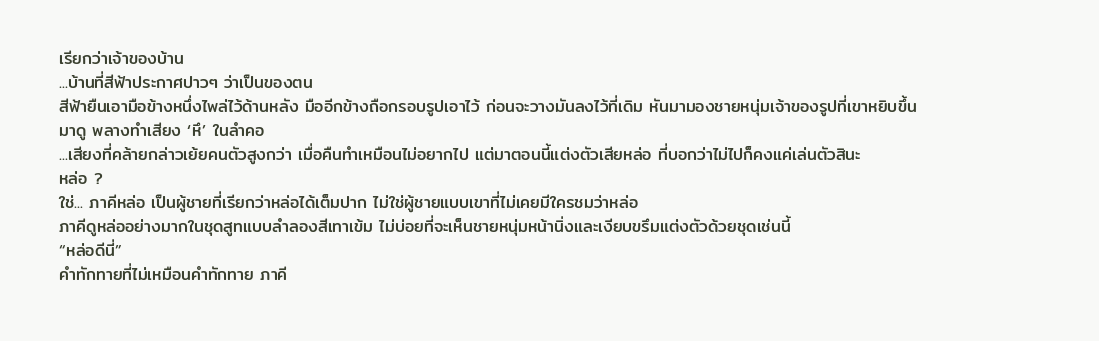เรียกว่าเจ้าของบ้าน
...บ้านที่สีฟ้าประกาศปาวๆ ว่าเป็นของตน
สีฟ้ายืนเอามือข้างหนึ่งไพล่ไว้ด้านหลัง มืออีกข้างถือกรอบรูปเอาไว้ ก่อนจะวางมันลงไว้ที่เดิม หันมามองชายหนุ่มเจ้าของรูปที่เขาหยิบขึ้นมาดู พลางทำเสียง ‘หึ’ ในลำคอ
...เสียงที่คล้ายกล่าวเย้ยคนตัวสูงกว่า เมื่อคืนทำเหมือนไม่อยากไป แต่มาตอนนี้แต่งตัวเสียหล่อ ที่บอกว่าไม่ไปก็คงแค่เล่นตัวสินะ
หล่อ ?
ใช่... ภาคีหล่อ เป็นผู้ชายที่เรียกว่าหล่อได้เต็มปาก ไม่ใช่ผู้ชายแบบเขาที่ไม่เคยมีใครชมว่าหล่อ
ภาคีดูหล่ออย่างมากในชุดสูทแบบลำลองสีเทาเข้ม ไม่บ่อยที่จะเห็นชายหนุ่มหน้านิ่งและเงียบขรึมแต่งตัวด้วยชุดเช่นนี้
“หล่อดีนี่”
คำทักทายที่ไม่เหมือนคำทักทาย ภาคี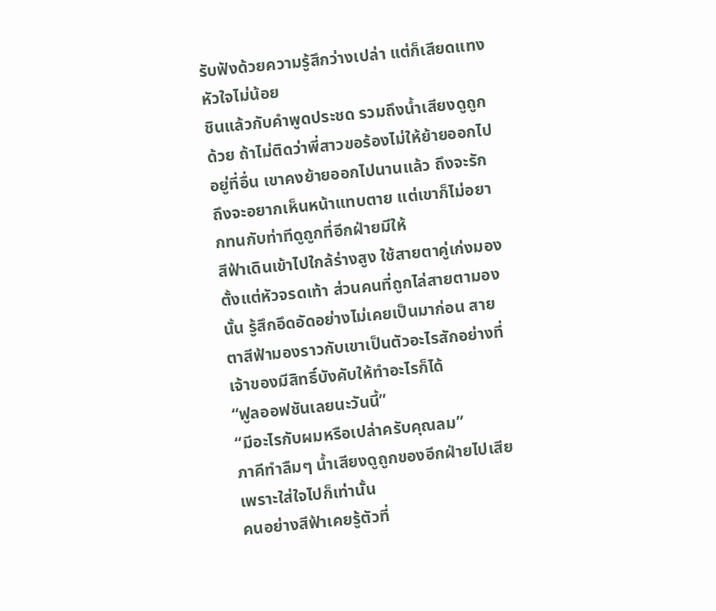รับฟังด้วยความรู้สึกว่างเปล่า แต่ก็เสียดแทงหัวใจไม่น้อย
ชินแล้วกับคำพูดประชด รวมถึงน้ำเสียงดูถูกด้วย ถ้าไม่ติดว่าพี่สาวขอร้องไม่ให้ย้ายออกไปอยู่ที่อื่น เขาคงย้ายออกไปนานแล้ว ถึงจะรัก ถึงจะอยากเห็นหน้าแทบตาย แต่เขาก็ไม่อยากทนกับท่าทีดูถูกที่อีกฝ่ายมีให้
สีฟ้าเดินเข้าไปใกล้ร่างสูง ใช้สายตาคู่เก่งมองตั้งแต่หัวจรดเท้า ส่วนคนที่ถูกไล่สายตามองนั้น รู้สึกอึดอัดอย่างไม่เคยเป็นมาก่อน สายตาสีฟ้ามองราวกับเขาเป็นตัวอะไรสักอย่างที่เจ้าของมีสิทธิ์บังคับให้ทำอะไรก็ได้
“ฟูลออฟชันเลยนะวันนี้”
“มีอะไรกับผมหรือเปล่าครับคุณลม”
ภาคีทำลืมๆ น้ำเสียงดูถูกของอีกฝ่ายไปเสีย เพราะใส่ใจไปก็เท่านั้น
คนอย่างสีฟ้าเคยรู้ตัวที่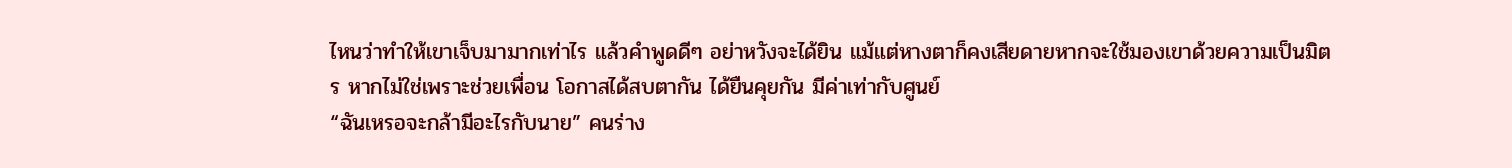ไหนว่าทำให้เขาเจ็บมามากเท่าไร แล้วคำพูดดีๆ อย่าหวังจะได้ยิน แม้แต่หางตาก็คงเสียดายหากจะใช้มองเขาด้วยความเป็นมิตร หากไม่ใช่เพราะช่วยเพื่อน โอกาสได้สบตากัน ได้ยืนคุยกัน มีค่าเท่ากับศูนย์
“ฉันเหรอจะกล้ามีอะไรกับนาย” คนร่าง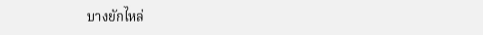บางยักไหล่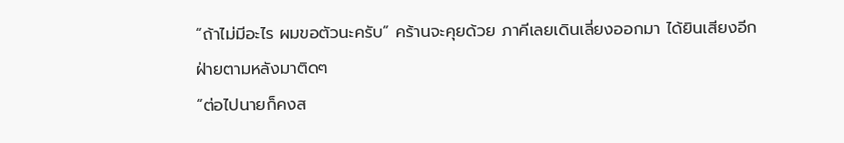“ถ้าไม่มีอะไร ผมขอตัวนะครับ” คร้านจะคุยด้วย ภาคีเลยเดินเลี่ยงออกมา ได้ยินเสียงอีกฝ่ายตามหลังมาติดๆ
“ต่อไปนายก็คงส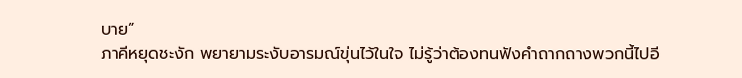บาย”
ภาคีหยุดชะงัก พยายามระงับอารมณ์ขุ่นไว้ในใจ ไม่รู้ว่าต้องทนฟังคำถากถางพวกนี้ไปอี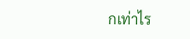กเท่าไร